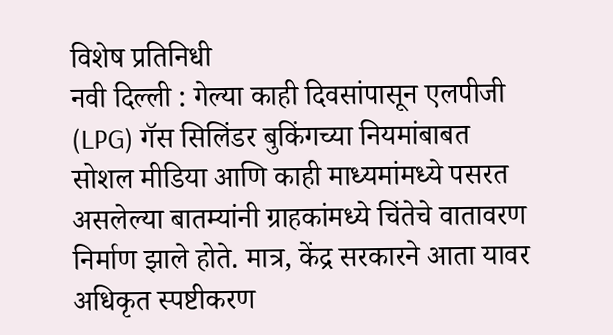विशेष प्रतिनिधी
नवी दिल्ली : गेल्या काही दिवसांपासून एलपीजी (LPG) गॅस सिलिंडर बुकिंगच्या नियमांबाबत सोशल मीडिया आणि काही माध्यमांमध्ये पसरत असलेल्या बातम्यांनी ग्राहकांमध्ये चिंतेचे वातावरण निर्माण झाले होते. मात्र, केंद्र सरकारने आता यावर अधिकृत स्पष्टीकरण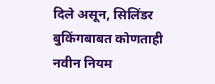दिले असून, सिलिंडर बुकिंगबाबत कोणताही नवीन नियम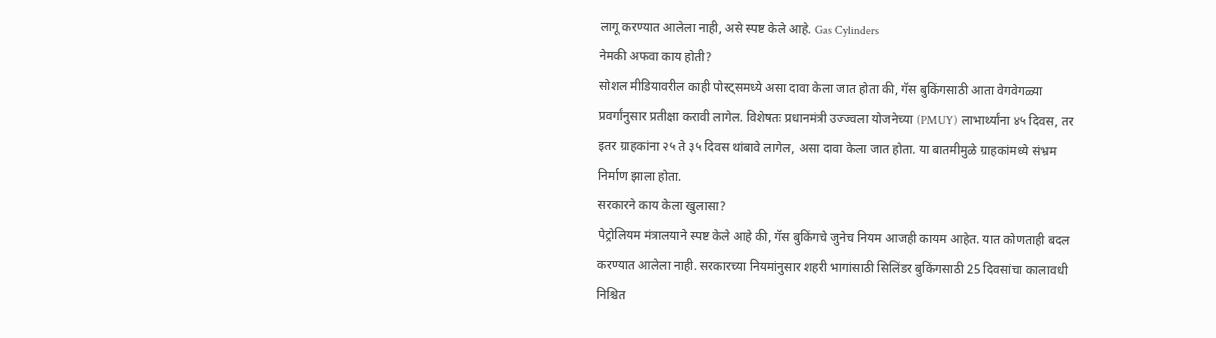लागू करण्यात आलेला नाही, असे स्पष्ट केले आहे. Gas Cylinders
नेमकी अफवा काय होती?
सोशल मीडियावरील काही पोस्ट्समध्ये असा दावा केला जात होता की, गॅस बुकिंगसाठी आता वेगवेगळ्या प्रवर्गांनुसार प्रतीक्षा करावी लागेल. विशेषतः प्रधानमंत्री उज्ज्वला योजनेच्या (PMUY) लाभार्थ्यांना ४५ दिवस, तर इतर ग्राहकांना २५ ते ३५ दिवस थांबावे लागेल, असा दावा केला जात होता. या बातमीमुळे ग्राहकांमध्ये संभ्रम निर्माण झाला होता.
सरकारने काय केला खुलासा?
पेट्रोलियम मंत्रालयाने स्पष्ट केले आहे की, गॅस बुकिंगचे जुनेच नियम आजही कायम आहेत. यात कोणताही बदल करण्यात आलेला नाही. सरकारच्या नियमांनुसार शहरी भागांसाठी सिलिंडर बुकिंगसाठी 25 दिवसांचा कालावधी निश्चित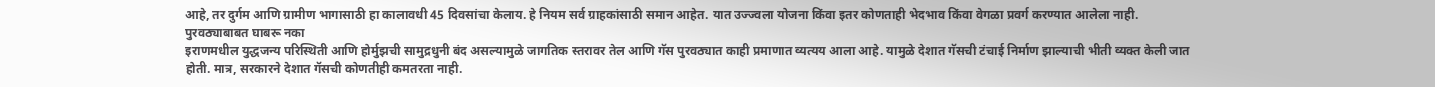आहे, तर दुर्गम आणि ग्रामीण भागासाठी हा कालावधी 45 दिवसांचा केलाय. हे नियम सर्व ग्राहकांसाठी समान आहेत. यात उज्ज्वला योजना किंवा इतर कोणताही भेदभाव किंवा वेगळा प्रवर्ग करण्यात आलेला नाही.
पुरवठ्याबाबत घाबरू नका
इराणमधील युद्धजन्य परिस्थिती आणि होर्मुझची सामुद्रधुनी बंद असल्यामुळे जागतिक स्तरावर तेल आणि गॅस पुरवठ्यात काही प्रमाणात व्यत्यय आला आहे. यामुळे देशात गॅसची टंचाई निर्माण झाल्याची भीती व्यक्त केली जात होती. मात्र, सरकारने देशात गॅसची कोणतीही कमतरता नाही.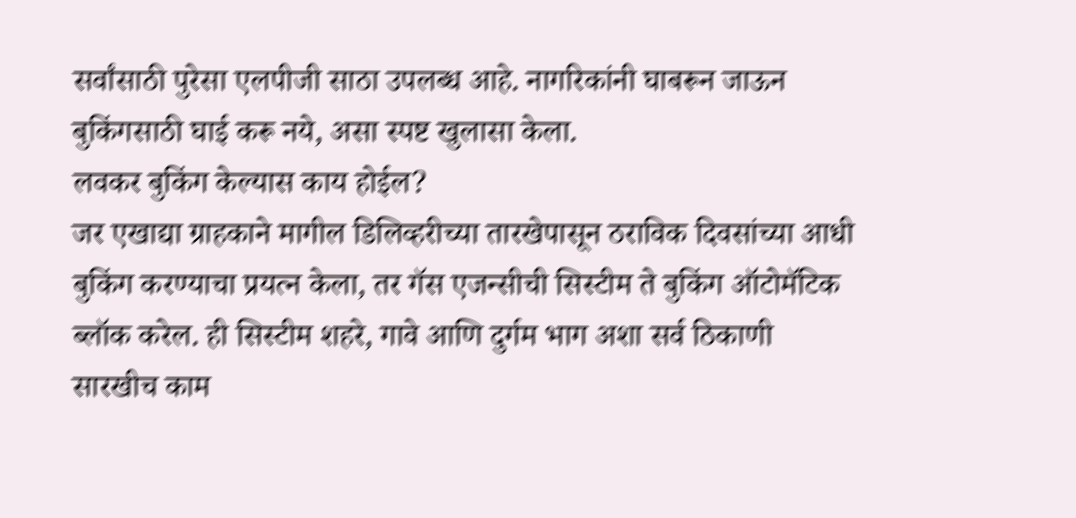सर्वांसाठी पुरेसा एलपीजी साठा उपलब्ध आहे. नागरिकांनी घाबरून जाऊन बुकिंगसाठी घाई करू नये, असा स्पष्ट खुलासा केला.
लवकर बुकिंग केल्यास काय होईल?
जर एखाद्या ग्राहकाने मागील डिलिव्हरीच्या तारखेपासून ठराविक दिवसांच्या आधी बुकिंग करण्याचा प्रयत्न केला, तर गॅस एजन्सीची सिस्टीम ते बुकिंग ऑटोमॅटिक ब्लॉक करेल. ही सिस्टीम शहरे, गावे आणि दुर्गम भाग अशा सर्व ठिकाणी सारखीच काम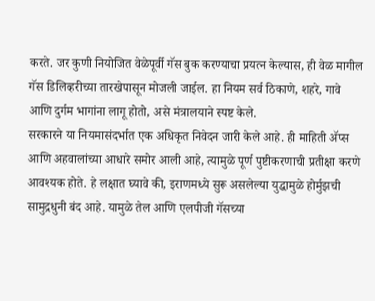करते. जर कुणी नियोजित वेळेपूर्वी गॅस बुक करण्याचा प्रयत्न केल्यास, ही वेळ मागील गॅस डिलिव्हरीच्या तारखेपासून मोजली जाईल. हा नियम सर्व ठिकाणे, शहरे, गावे आणि दुर्गम भागांना लागू होतो, असे मंत्रालयाने स्पष्ट केले.
सरकारने या नियमासंदर्भात एक अधिकृत निवेदन जारी केले आहे. ही माहिती ॲप्स आणि अहवालांच्या आधारे समोर आली आहे, त्यामुळे पूर्ण पुष्टीकरणाची प्रतीक्षा करणे आवश्यक होते. हे लक्षात घ्यावे की, इराणमध्ये सुरू असलेल्या युद्धामुळे होर्मुझची सामुद्रधुनी बंद आहे. यामुळे तेल आणि एलपीजी गॅसच्या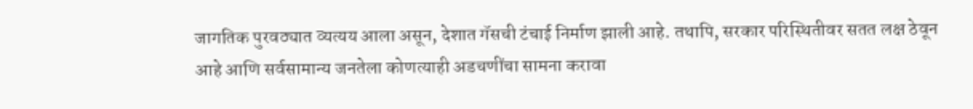जागतिक पुरवठ्यात व्यत्यय आला असून, देशात गॅसची टंचाई निर्माण झाली आहे. तथापि, सरकार परिस्थितीवर सतत लक्ष ठेवून आहे आणि सर्वसामान्य जनतेला कोणत्याही अडचणींचा सामना करावा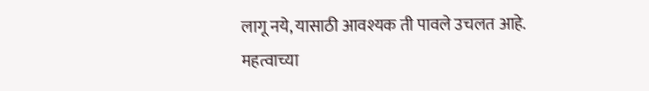लागू नये, यासाठी आवश्यक ती पावले उचलत आहे.
महत्वाच्या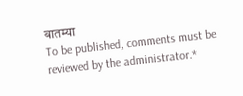बातम्या
To be published, comments must be reviewed by the administrator.*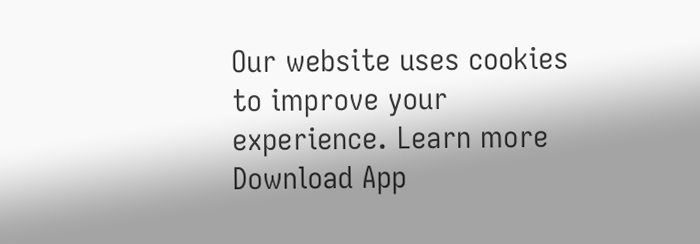Our website uses cookies to improve your experience. Learn more
Download App